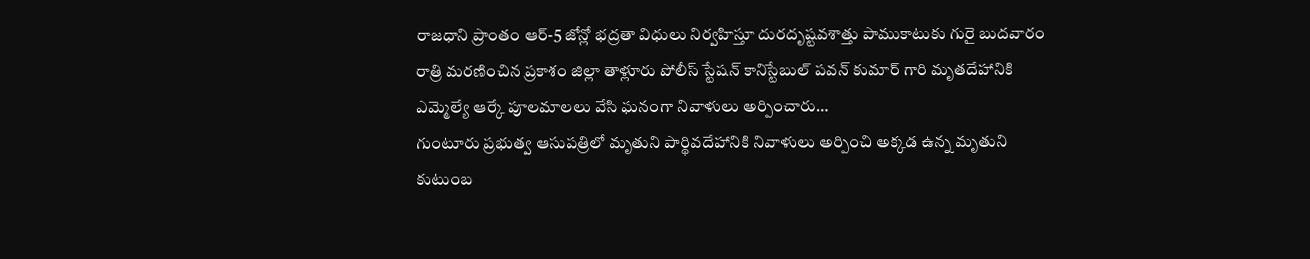రాజధాని ప్రాంతం ఆర్-5 జోన్లో భద్రతా విధులు నిర్వహిస్తూ దురదృష్టవశాత్తు పాముకాటుకు గురై బుదవారం రాత్రి మరణించిన ప్రకాశం జిల్లా తాళ్లూరు పోలీస్ స్టేషన్ కానిస్టేబుల్ పవన్ కుమార్ గారి మృతదేహానికి ఎమ్మెల్యే ఆర్కే పూలమాలలు వేసి ఘనంగా నివాళులు అర్పించారు…
గుంటూరు ప్రభుత్వ ఆసుపత్రిలో మృతుని పార్థివదేహానికి నివాళులు అర్పించి అక్కడ ఉన్న మృతుని కుటుంబ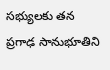సభ్యులకు తన ప్రగాఢ సానుభూతిని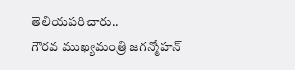తెలియపరిచారు..
గౌరవ ముఖ్యమంత్రి జగన్మోహన్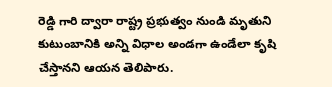రెడ్డి గారి ద్వారా రాష్ట్ర ప్రభుత్వం నుండి మృతుని కుటుంబానికి అన్ని విధాల అండగా ఉండేలా కృషి చేస్తానని ఆయన తెలిపారు.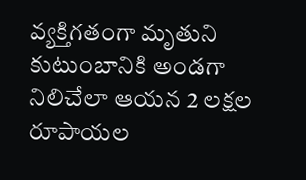వ్యక్తిగతంగా మృతుని కుటుంబానికి అండగా నిలిచేలా ఆయన 2 లక్షల రూపాయల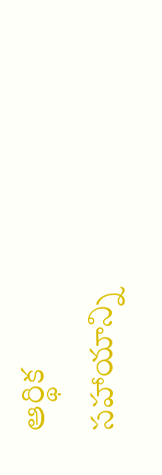ఆర్థిక సహాయాన్ని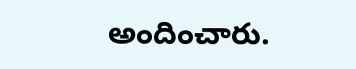అందించారు.